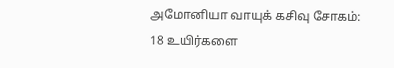அமோனியா வாயுக் கசிவு சோகம்: 18 உயிர்களை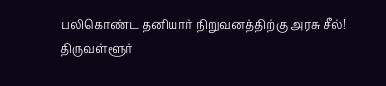பலிகொண்ட தனியார் நிறுவனத்திற்கு அரசு சீல்!
திருவள்ளூர்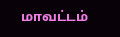மாவட்டம்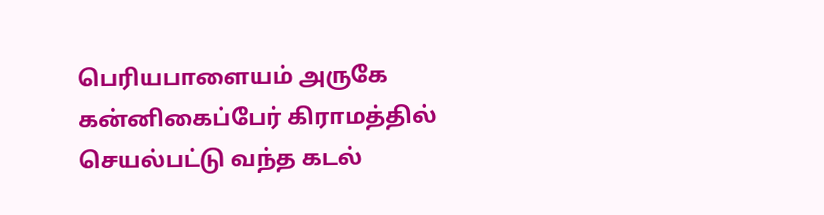பெரியபாளையம் அருகே கன்னிகைப்பேர் கிராமத்தில் செயல்பட்டு வந்த கடல்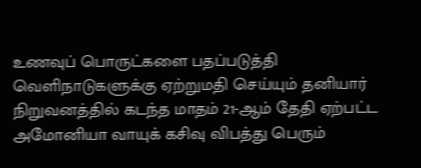உணவுப் பொருட்களை பதப்படுத்தி வெளிநாடுகளுக்கு ஏற்றுமதி செய்யும் தனியார் நிறுவனத்தில் கடந்த மாதம் 21-ஆம் தேதி ஏற்பட்ட அமோனியா வாயுக் கசிவு விபத்து பெரும்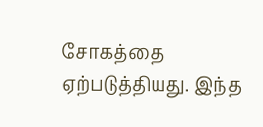சோகத்தை ஏற்படுத்தியது. இந்த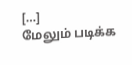[…]
மேலும் படிக்க